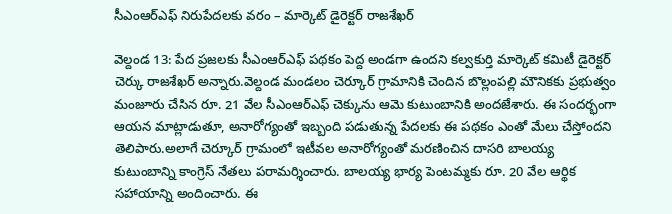సీఎంఆర్ఎఫ్ నిరుపేదలకు వరం – మార్కెట్ డైరెక్టర్ రాజశేఖర్

వెల్దండ 13: పేద ప్రజలకు సీఎంఆర్ఎఫ్ పథకం పెద్ద అండగా ఉందని కల్వకుర్తి మార్కెట్ కమిటీ డైరెక్టర్ చెర్కు రాజశేఖర్ అన్నారు.వెల్దండ మండలం చెర్కూర్ గ్రామానికి చెందిన బొల్లంపల్లి మౌనికకు ప్రభుత్వం మంజూరు చేసిన రూ. 21 వేల సీఎంఆర్ఎఫ్ చెక్కును ఆమె కుటుంబానికి అందజేశారు. ఈ సందర్భంగా ఆయన మాట్లాడుతూ, అనారోగ్యంతో ఇబ్బంది పడుతున్న పేదలకు ఈ పథకం ఎంతో మేలు చేస్తోందని తెలిపారు.అలాగే చెర్కూర్ గ్రామంలో ఇటీవల అనారోగ్యంతో మరణించిన దాసరి బాలయ్య కుటుంబాన్ని కాంగ్రెస్ నేతలు పరామర్శించారు. బాలయ్య భార్య పెంటమ్మకు రూ. 20 వేల ఆర్థిక సహాయాన్ని అందించారు. ఈ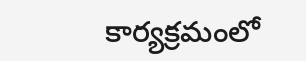కార్యక్రమంలో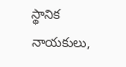స్థానిక నాయకులు,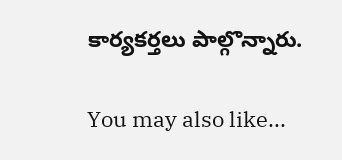కార్యకర్తలు పాల్గొన్నారు.

You may also like...